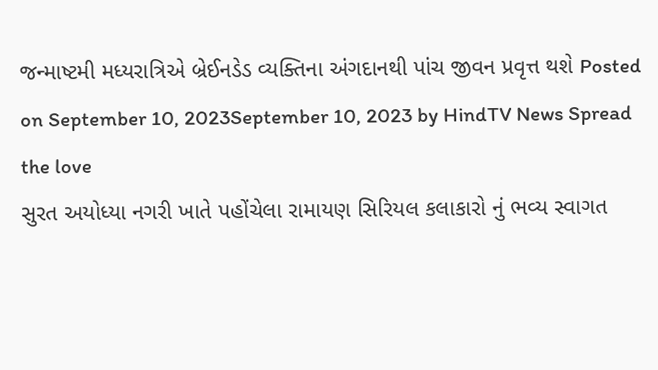જન્માષ્ટમી મધ્યરાત્રિએ બ્રેઈનડેડ વ્યક્તિના અંગદાનથી પાંચ જીવન પ્રવૃત્ત થશે Posted on September 10, 2023September 10, 2023 by HindTV News Spread the love
સુરત અયોધ્યા નગરી ખાતે પહોંચેલા રામાયણ સિરિયલ કલાકારો નું ભવ્ય સ્વાગત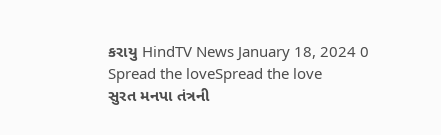કરાયુ HindTV News January 18, 2024 0 Spread the loveSpread the love
સુરત મનપા તંત્રની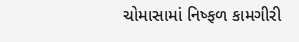ચોમાસામાં નિષ્ફળ કામગીરી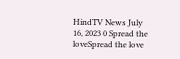HindTV News July 16, 2023 0 Spread the loveSpread the love